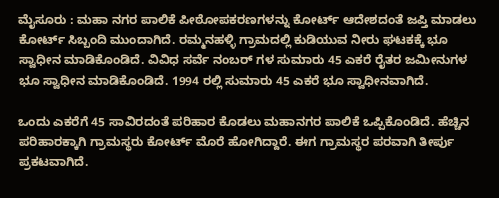ಮೈಸೂರು : ಮಹಾ ನಗರ ಪಾಲಿಕೆ ಪೀಠೋಪಕರಣಗಳನ್ನು ಕೋರ್ಟ್ ಆದೇಶದಂತೆ ಜಪ್ತಿ ಮಾಡಲು ಕೋರ್ಟ್ ಸಿಬ್ಬಂದಿ ಮುಂದಾಗಿದೆ. ರಮ್ಮನಹಳ್ಳಿ ಗ್ರಾಮದಲ್ಲಿ ಕುಡಿಯುವ ನೀರು ಘಟಕಕ್ಕೆ ಭೂ ಸ್ವಾಧೀನ ಮಾಡಿಕೊಂಡಿದೆ. ವಿವಿಧ ಸರ್ವೆ ನಂಬರ್ ಗಳ ಸುಮಾರು 45 ಎಕರೆ ರೈತರ ಜಮೀನುಗಳ ಭೂ ಸ್ವಾಧೀನ ಮಾಡಿಕೊಂಡಿದೆ. 1994 ರಲ್ಲಿ ಸುಮಾರು 45 ಎಕರೆ ಭೂ ಸ್ವಾಧೀನವಾಗಿದೆ.

ಒಂದು ಎಕರೆಗೆ 45 ಸಾವಿರದಂತೆ ಪರಿಹಾರ ಕೊಡಲು ಮಹಾನಗರ ಪಾಲಿಕೆ ಒಪ್ಪಿಕೊಂಡಿದೆ. ಹೆಚ್ಚಿನ‌ ಪರಿಹಾರಕ್ಕಾಗಿ ಗ್ರಾಮಸ್ಥರು ಕೋರ್ಟ್ ಮೊರೆ ಹೋಗಿದ್ದಾರೆ. ಈಗ ಗ್ರಾಮಸ್ಥರ ಪರವಾಗಿ ತೀರ್ಪು ಪ್ರಕಟವಾಗಿದೆ.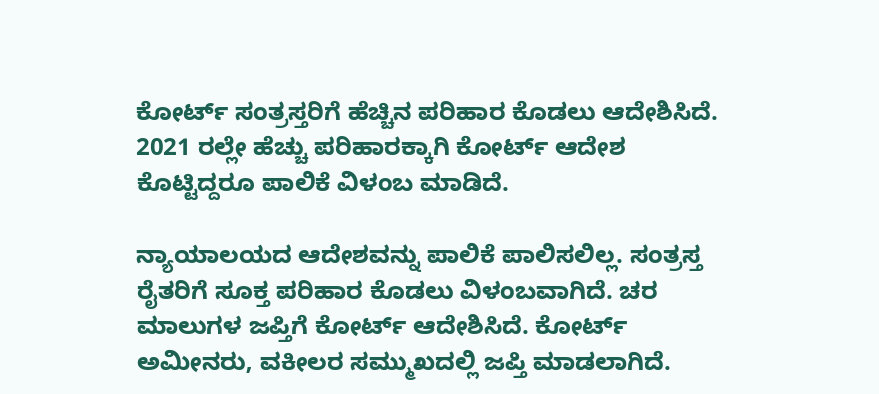ಕೋರ್ಟ್ ಸಂತ್ರಸ್ತರಿಗೆ ಹೆಚ್ಚಿನ ಪರಿಹಾರ ಕೊಡಲು ಆದೇಶಿಸಿದೆ. 2021 ರಲ್ಲೇ ಹೆಚ್ಚು ಪರಿಹಾರಕ್ಕಾಗಿ ಕೋರ್ಟ್ ಆದೇಶ ಕೊಟ್ಟಿದ್ದರೂ ಪಾಲಿಕೆ ವಿಳಂಬ ಮಾಡಿದೆ.

ನ್ಯಾಯಾಲಯದ ಆದೇಶವನ್ನು ಪಾಲಿಕೆ ಪಾಲಿಸಲಿಲ್ಲ. ಸಂತ್ರಸ್ತ ರೈತರಿಗೆ ಸೂಕ್ತ ಪರಿಹಾರ ಕೊಡಲು ವಿಳಂಬವಾಗಿದೆ. ಚರ ಮಾಲುಗಳ ಜಪ್ತಿಗೆ ಕೋರ್ಟ್ ಆದೇಶಿಸಿದೆ. ಕೋರ್ಟ್ ಅಮೀನರು, ವಕೀಲರ ಸಮ್ಮುಖದಲ್ಲಿ ಜಪ್ತಿ ಮಾಡಲಾಗಿದೆ.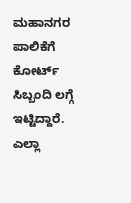ಮಹಾನಗರ ಪಾಲಿಕೆಗೆ ಕೋರ್ಟ್ ಸಿಬ್ಬಂದಿ ಲಗ್ಗೆ ಇಟ್ಟಿದ್ದಾರೆ. ಎಲ್ಲಾ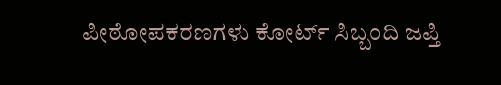ಪೀಠೋಪಕರಣಗಳು ಕೋರ್ಟ್ ಸಿಬ್ಬಂದಿ ಜಪ್ತಿ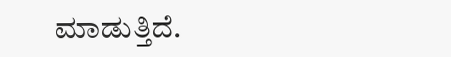ಮಾಡುತ್ತಿದೆ.